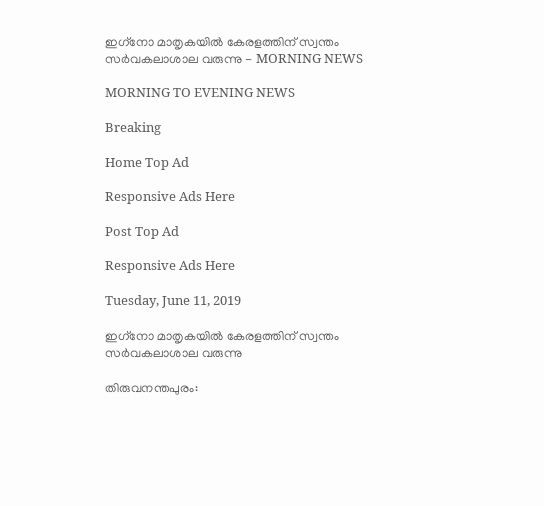ഇഗ്‌നോ മാതൃകയിൽ കേരളത്തിന് സ്വന്തം സർവകലാശാല വരുന്നു - MORNING NEWS

MORNING TO EVENING NEWS

Breaking

Home Top Ad

Responsive Ads Here

Post Top Ad

Responsive Ads Here

Tuesday, June 11, 2019

ഇഗ്‌നോ മാതൃകയിൽ കേരളത്തിന് സ്വന്തം സർവകലാശാല വരുന്നു

തിരുവനന്തപുരം: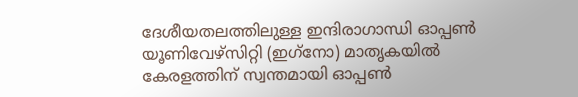ദേശീയതലത്തിലുള്ള ഇന്ദിരാഗാന്ധി ഓപ്പൺ യൂണിവേഴ്‌സിറ്റി (ഇഗ്‌നോ) മാതൃകയിൽ കേരളത്തിന് സ്വന്തമായി ഓപ്പൺ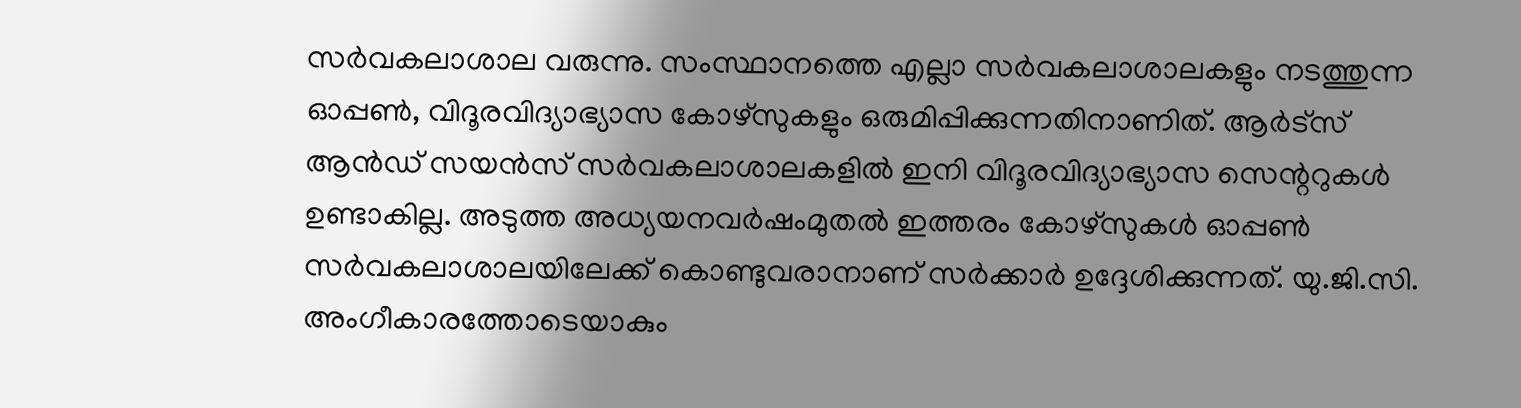സർവകലാശാല വരുന്നു. സംസ്ഥാനത്തെ എല്ലാ സർവകലാശാലകളും നടത്തുന്ന ഓപ്പൺ, വിദൂരവിദ്യാഭ്യാസ കോഴ്‌സുകളും ഒരുമിപ്പിക്കുന്നതിനാണിത്. ആർട്‌സ് ആൻഡ് സയൻസ് സർവകലാശാലകളിൽ ഇനി വിദൂരവിദ്യാഭ്യാസ സെന്ററുകൾ ഉണ്ടാകില്ല. അടുത്ത അധ്യയനവർഷംമുതൽ ഇത്തരം കോഴ്‌സുകൾ ഓപ്പൺ സർവകലാശാലയിലേക്ക് കൊണ്ടുവരാനാണ് സർക്കാർ ഉദ്ദേശിക്കുന്നത്. യു.ജി.സി. അംഗീകാരത്തോടെയാകും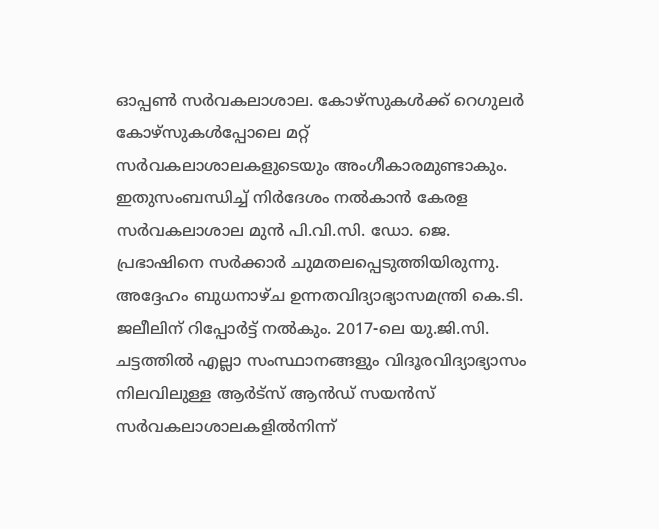ഓപ്പൺ സർവകലാശാല. കോഴ്‌സുകൾക്ക് റെഗുലർ കോഴ്‌സുകൾപ്പോലെ മറ്റ് സർവകലാശാലകളുടെയും അംഗീകാരമുണ്ടാകും. ഇതുസംബന്ധിച്ച് നിർദേശം നൽകാൻ കേരള സർവകലാശാല മുൻ പി.വി.സി. ഡോ. ജെ. പ്രഭാഷിനെ സർക്കാർ ചുമതലപ്പെടുത്തിയിരുന്നു. അദ്ദേഹം ബുധനാഴ്ച ഉന്നതവിദ്യാഭ്യാസമന്ത്രി കെ.ടി. ജലീലിന് റിപ്പോർട്ട് നൽകും. 2017-ലെ യു.ജി.സി. ചട്ടത്തിൽ എല്ലാ സംസ്ഥാനങ്ങളും വിദൂരവിദ്യാഭ്യാസം നിലവിലുള്ള ആർട്‌സ് ആൻഡ് സയൻസ് സർവകലാശാലകളിൽനിന്ന്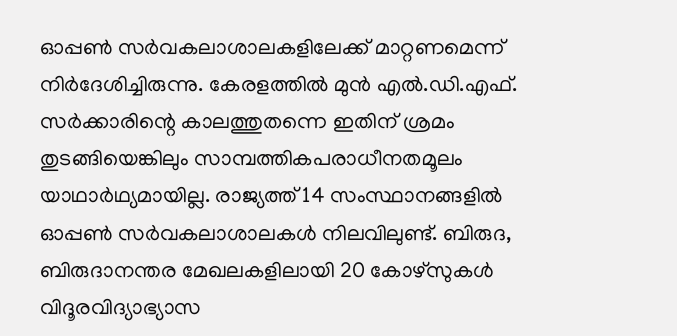ഓപ്പൺ സർവകലാശാലകളിലേക്ക് മാറ്റണമെന്ന് നിർദേശിച്ചിരുന്നു. കേരളത്തിൽ മുൻ എൽ.ഡി.എഫ്. സർക്കാരിന്റെ കാലത്തുതന്നെ ഇതിന്‌ ശ്രമം തുടങ്ങിയെങ്കിലും സാമ്പത്തികപരാധീനതമൂലം യാഥാർഥ്യമായില്ല. രാജ്യത്ത് 14 സംസ്ഥാനങ്ങളിൽ ഓപ്പൺ സർവകലാശാലകൾ നിലവിലുണ്ട്. ബിരുദ, ബിരുദാനന്തര മേഖലകളിലായി 20 കോഴ്‌സുകൾ വിദൂരവിദ്യാഭ്യാസ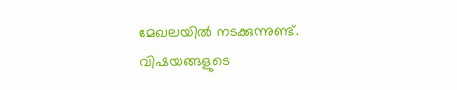മേഖലയിൽ നടക്കുന്നുണ്ട്. വിഷയങ്ങളുടെ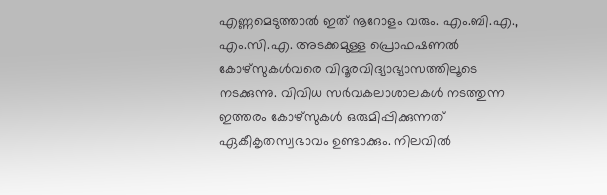എണ്ണമെടുത്താൽ ഇത് നൂറോളം വരും. എം.ബി.എ., എം.സി.എ. അടക്കമുള്ള പ്രൊഫഷണൽ കോഴ്‌സുകൾവരെ വിദൂരവിദ്യാഭ്യാസത്തിലൂടെ നടക്കുന്നു. വിവിധ സർവകലാശാലകൾ നടത്തുന്ന ഇത്തരം കോഴ്‌സുകൾ ഒരുമിപ്പിക്കുന്നത് ഏകീകൃതസ്വഭാവം ഉണ്ടാക്കും. നിലവിൽ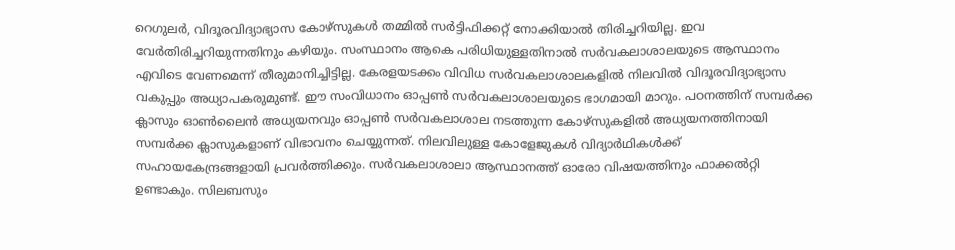റെഗുലർ, വിദൂരവിദ്യാഭ്യാസ കോഴ്‌സുകൾ തമ്മിൽ സർട്ടിഫിക്കറ്റ് നോക്കിയാൽ തിരിച്ചറിയില്ല. ഇവ വേർതിരിച്ചറിയുന്നതിനും കഴിയും. സംസ്ഥാനം ആകെ പരിധിയുള്ളതിനാൽ സർവകലാശാലയുടെ ആസ്ഥാനം എവിടെ വേണമെന്ന് തീരുമാനിച്ചിട്ടില്ല. കേരളയടക്കം വിവിധ സർവകലാശാലകളിൽ നിലവിൽ വിദൂരവിദ്യാഭ്യാസ വകുപ്പും അധ്യാപകരുമുണ്ട്. ഈ സംവിധാനം ഓപ്പൺ സർവകലാശാലയുടെ ഭാഗമായി മാറും. പഠനത്തിന് സമ്പർക്ക ക്ലാസും ഓൺലൈൻ അധ്യയനവും ഓപ്പൺ സർവകലാശാല നടത്തുന്ന കോഴ്‌സുകളിൽ അധ്യയനത്തിനായി സമ്പർക്ക ക്ലാസുകളാണ് വിഭാവനം ചെയ്യുന്നത്. നിലവിലുള്ള കോളേജുകൾ വിദ്യാർഥികൾക്ക് സഹായകേന്ദ്രങ്ങളായി പ്രവർത്തിക്കും. സർവകലാശാലാ ആസ്ഥാനത്ത് ഓരോ വിഷയത്തിനും ഫാക്കൽറ്റി ഉണ്ടാകും. സിലബസും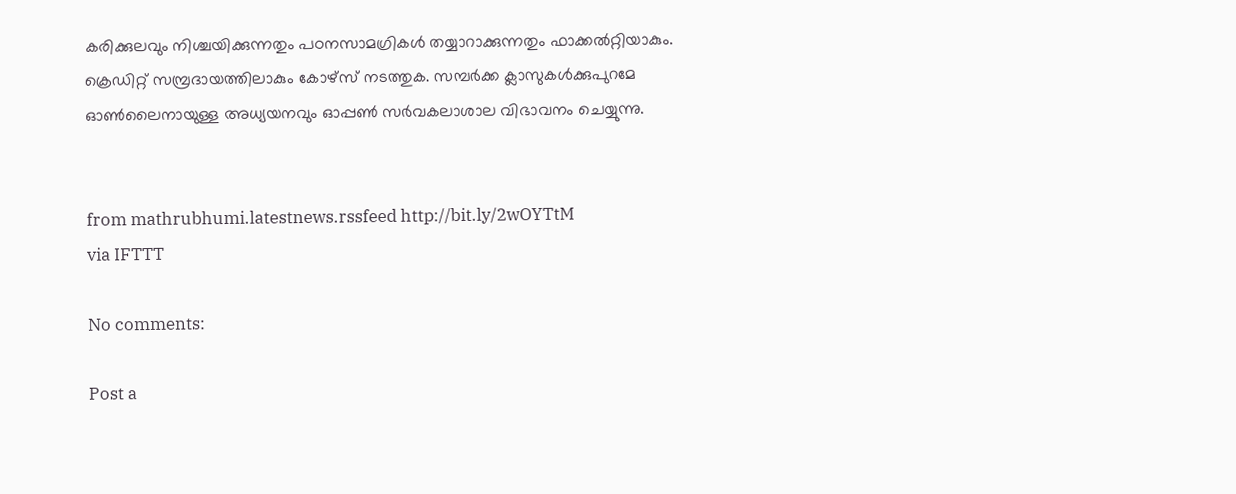കരിക്കുലവും നിശ്ചയിക്കുന്നതും പഠനസാമഗ്രികൾ തയ്യാറാക്കുന്നതും ഫാക്കൽറ്റിയാകും. ക്രെഡിറ്റ് സമ്പ്രദായത്തിലാകും കോഴ്‌സ് നടത്തുക. സമ്പർക്ക ക്ലാസുകൾക്കുപുറമേ ഓൺലൈനായുള്ള അധ്യയനവും ഓപ്പൺ സർവകലാശാല വിഭാവനം ചെയ്യുന്നു.


from mathrubhumi.latestnews.rssfeed http://bit.ly/2wOYTtM
via IFTTT

No comments:

Post a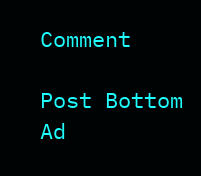Comment

Post Bottom Ad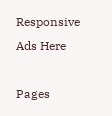Responsive Ads Here

Pages